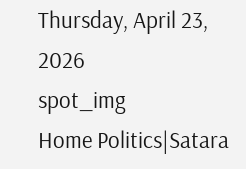Thursday, April 23, 2026
spot_img
Home Politics|Satara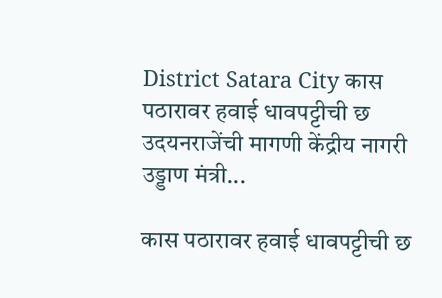District Satara City कास पठारावर हवाई धावपट्टीची छ उदयनराजेंची मागणी केंद्रीय नागरी उड्डाण मंत्री...

कास पठारावर हवाई धावपट्टीची छ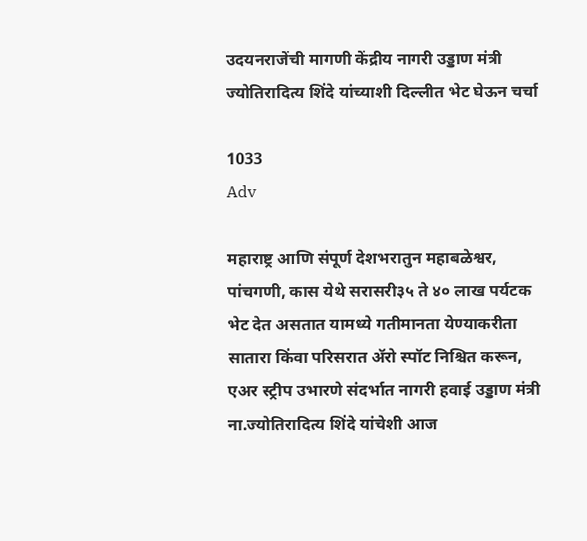उदयनराजेंची मागणी केंद्रीय नागरी उड्डाण मंत्री ज्योतिरादित्य शिंदे यांच्याशी दिल्लीत भेट घेऊन चर्चा

1033
Adv

महाराष्ट्र आणि संपूर्ण देशभरातुन महाबळेश्वर, पांचगणी, कास येथे सरासरी३५ ते ४० लाख पर्यटक भेट देत असतात यामध्ये गतीमानता येण्याकरीता सातारा किंवा परिसरात ॲरो स्पॉट निश्चित करून, एअर स्ट्रीप उभारणे संदर्भात नागरी हवाई उड्डाण मंत्री ना.ज्योतिरादित्य शिंदे यांचेशी आज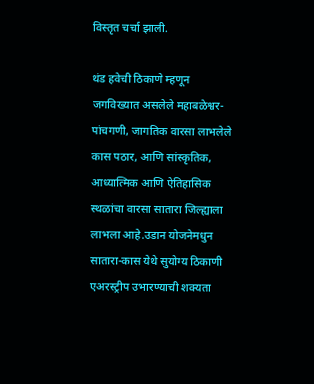विस्तृत चर्चा झाली.

थंड हवेची ठिकाणे म्हणून जगविख्यात असलेले महाबळेश्वर-पांचगणी, जागतिक वारसा लाभलेले कास पठार, आणि सांस्कृतिक, आध्यात्मिक आणि ऐतिहासिक स्थळांचा वारसा सातारा जिल्ह्याला लाभला आहे.उडान योजनेमधुन सातारा-कास येथे सुयोग्य ठिकाणी एअरस्ट्रीप उभारण्याची शक्यता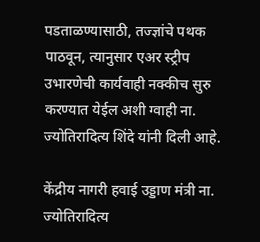पडताळण्यासाठी, तज्ज्ञांचे पथक पाठवून, त्यानुसार एअर स्ट्रीप उभारणेची कार्यवाही नक्कीच सुरु करण्यात येईल अशी ग्वाही ना. ज्योतिरादित्य शिंदे यांनी दिली आहे.

केंद्रीय नागरी हवाई उड्डाण मंत्री ना. ज्योतिरादित्य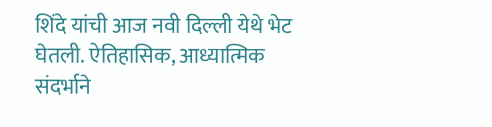शिंदे यांची आज नवी दिल्ली येथे भेट घेतली. ऐतिहासिक, आध्यात्मिक संदर्भाने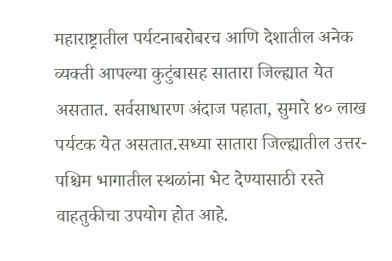महाराष्ट्रातील पर्यटनाबरोबरच आणि देशातील अनेक व्यक्ती आपल्या कुटुंबासह सातारा जिल्ह्यात येत असतात. सर्वसाधारण अंदाज पहाता, सुमारे ४० लाख पर्यटक येत असतात.सध्या सातारा जिल्ह्यातील उत्तर-पश्चिम भागातील स्थळांना भेट देण्यासाठी रस्ते वाहतुकीचा उपयोग होत आहे.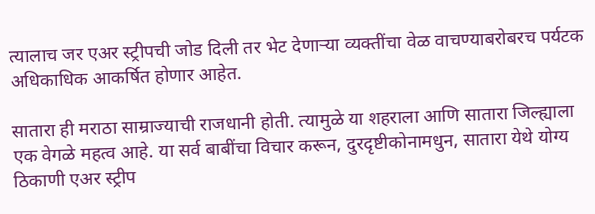त्यालाच जर एअर स्ट्रीपची जोड दिली तर भेट देणाऱ्या व्यक्तींचा वेळ वाचण्याबरोबरच पर्यटक अधिकाधिक आकर्षित होणार आहेत.

सातारा ही मराठा साम्राज्याची राजधानी होती. त्यामुळे या शहराला आणि सातारा जिल्ह्याला एक वेगळे महत्व आहे. या सर्व बाबींचा विचार करून, दुरदृष्टीकोनामधुन, सातारा येथे योग्य ठिकाणी एअर स्ट्रीप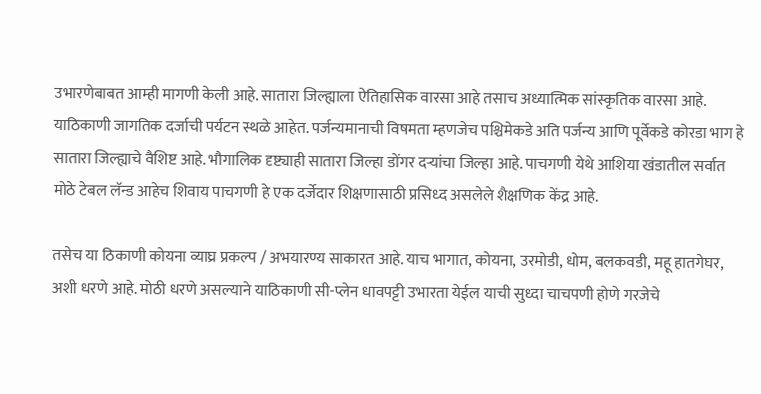उभारणेबाबत आम्ही मागणी केली आहे. सातारा जिल्ह्याला ऐतिहासिक वारसा आहे तसाच अध्यात्मिक सांस्कृतिक वारसा आहे. याठिकाणी जागतिक दर्जाची पर्यटन स्थळे आहेत. पर्जन्यमानाची विषमता म्हणजेच पश्चिमेकडे अति पर्जन्य आणि पूर्वेकडे कोरडा भाग हे सातारा जिल्ह्याचे वैशिष्ट आहे. भौगालिक दृष्ट्याही सातारा जिल्हा डोंगर दऱ्यांचा जिल्हा आहे. पाचगणी येथे आशिया खंडातील सर्वात मोठे टेबल लॅन्ड आहेच शिवाय पाचगणी हे एक दर्जेदार शिक्षणासाठी प्रसिध्द असलेले शैक्षणिक केंद्र आहे.

तसेच या ठिकाणी कोयना व्याघ्र प्रकल्प / अभयारण्य साकारत आहे. याच भागात, कोयना, उरमोडी, धोम, बलकवडी, महू हातगेघर, अशी धरणे आहे. मोठी धरणे असल्याने याठिकाणी सी-प्लेन धावपट्टी उभारता येईल याची सुध्दा चाचपणी होणे गरजेचे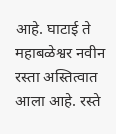आहे. घाटाई ते महाबळेश्वर नवीन रस्ता अस्तित्वात आला आहे. रस्ते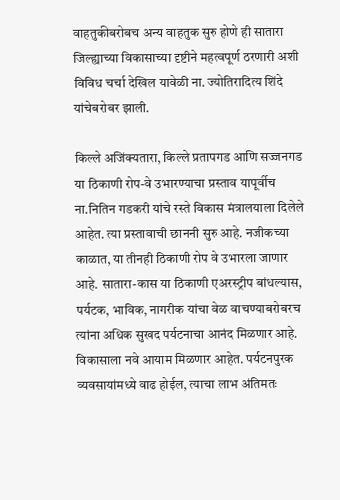वाहतुकीबरोबच अन्य वाहतुक सुरु होणे ही सातारा जिल्ह्याच्या विकासाच्या दृष्टीने महत्वपूर्ण ठरणारी अशी विविध चर्चा देखिल यावेळी ना. ज्योतिरादित्य शिंदे यांचेबरोबर झाली.

किल्ले अजिंक्यतारा, किल्ले प्रतापगड आणि सज्जनगड या ठिकाणी रोप-वे उभारण्याचा प्रस्ताव यापूर्वीच ना.नितिन गडकरी यांचे रस्ते विकास मंत्रालयाला दिलेले आहेत. त्या प्रस्तावाची छाननी सुरु आहे. नजीकच्या काळात, या तीनही ठिकाणी रोप वे उभारला जाणार आहे. सातारा-कास या ठिकाणी एअरस्ट्रीप बांधल्यास, पर्यटक, भाविक, नागरीक यांचा वेळ वाचण्याबरोबरच त्यांना अधिक सुखद पर्यटनाचा आनंद मिळणार आहे. विकासाला नवे आयाम मिळणार आहेत. पर्यटनपुरक व्यवसायांमध्ये वाढ होईल, त्याचा लाभ अंतिमतः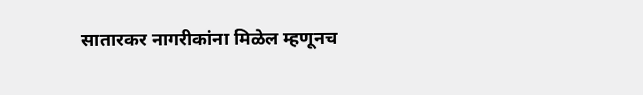सातारकर नागरीकांना मिळेल म्हणूनच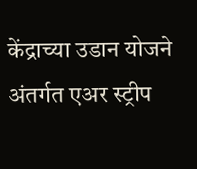केंद्राच्या उडान योजने अंतर्गत एअर स्ट्रीप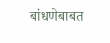बांधणेबाबत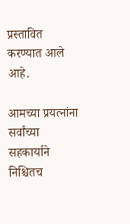प्रस्तावित करण्यात आले आहे.

आमच्या प्रयत्नांना सर्वांच्या सहकार्याने निश्चितच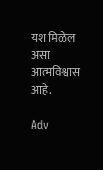यश मिळेल असा आत्मविश्वास आहे.

Adv